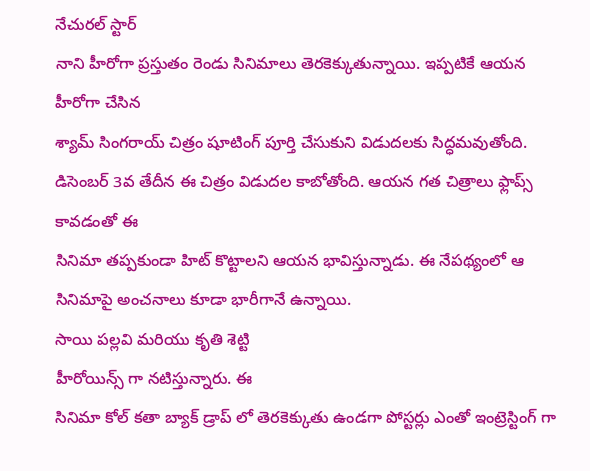నేచురల్ స్టార్
నాని హీరోగా ప్రస్తుతం రెండు సినిమాలు తెరకెక్కుతున్నాయి. ఇప్పటికే ఆయన హీరోగా చేసిన
శ్యామ్ సింగరాయ్ చిత్రం షూటింగ్ పూర్తి చేసుకుని విడుదలకు సిద్ధమవుతోంది.
డిసెంబర్ 3వ తేదీన ఈ చిత్రం విడుదల కాబోతోంది. ఆయన గత చిత్రాలు ఫ్లాప్స్ కావడంతో ఈ
సినిమా తప్పకుండా హిట్ కొట్టాలని ఆయన భావిస్తున్నాడు. ఈ నేపథ్యంలో ఆ సినిమాపై అంచనాలు కూడా భారీగానే ఉన్నాయి.
సాయి పల్లవి మరియు కృతి శెట్టి
హీరోయిన్స్ గా నటిస్తున్నారు. ఈ
సినిమా కోల్ కతా బ్యాక్ డ్రాప్ లో తెరకెక్కుతు ఉండగా పోస్టర్లు ఎంతో ఇంట్రెస్టింగ్ గా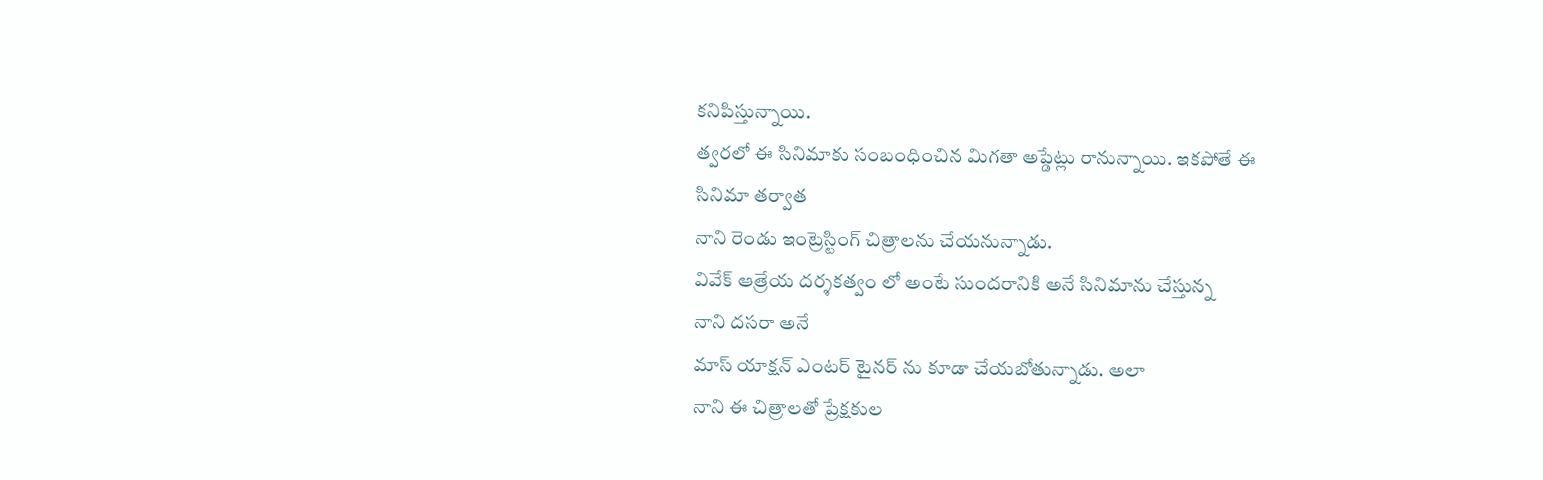కనిపిస్తున్నాయి.
త్వరలో ఈ సినిమాకు సంబంధించిన మిగతా అప్డేట్లు రానున్నాయి. ఇకపోతే ఈ
సినిమా తర్వాత
నాని రెండు ఇంట్రెస్టింగ్ చిత్రాలను చేయనున్నాడు.
వివేక్ ఆత్రేయ దర్శకత్వం లో అంటే సుందరానికి అనే సినిమాను చేస్తున్న
నాని దసరా అనే
మాస్ యాక్షన్ ఎంటర్ టైనర్ ను కూడా చేయబోతున్నాడు. అలా
నాని ఈ చిత్రాలతో ప్రేక్షకుల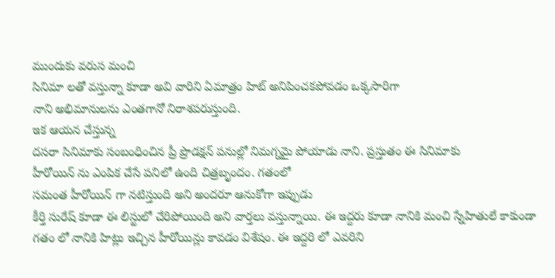ముందుకు వరుస మంచి
సినిమా లతో వస్తున్నా కూడా అవి వారిని ఏమాత్రం హిట్ అనిపించకపోవడం ఒక్కసారిగా
నాని అభిమానులను ఎంతగానో నిరాశపరుస్తుంది.
ఇక ఆయన చేస్తున్న
దసరా సినిమాకు సంబంధించిన ప్రీ ప్రొడక్షన్ పనుల్లో నిమగ్నమై పోయాడు నాని. ప్రస్తుతం ఈ సినిమాకు
హీరోయిన్ ను ఎంపిక చేసే పనిలో ఉంది చిత్రబృందం. గతంలో
సమంత హీరోయిన్ గా నటిస్తుంది అని అందరూ ఆనుకోగా ఇప్పుడు
కీర్తి సురేష్ కూడా ఈ లిస్టులో చేరిపోయింది అని వార్తలు వస్తున్నాయి. ఈ ఇద్దరు కూడా నానికి మంచి స్నేహితులే కాకుండా గతం లో నానికి హిట్లు ఇచ్చిన హీరోయిన్లు కావడం విశేషం. ఈ ఇద్దరి లో ఎవరిని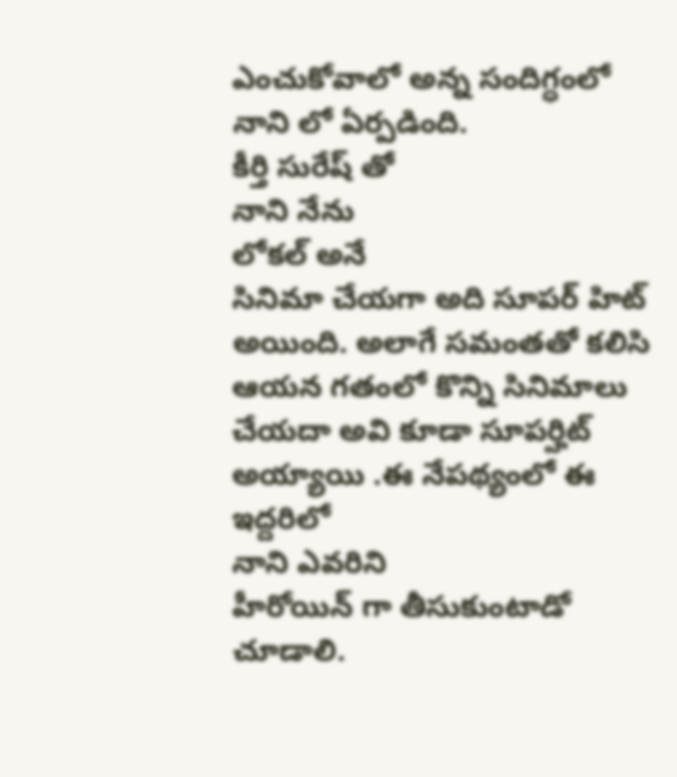ఎంచుకోవాలో అన్న సందిగ్ధంలో
నాని లో ఏర్పడింది.
కీర్తి సురేష్ తో
నాని నేను
లోకల్ అనే
సినిమా చేయగా అది సూపర్ హిట్ అయింది. అలాగే సమంతతో కలిసి ఆయన గతంలో కొన్ని సినిమాలు చేయదా అవి కూడా సూపర్హిట్ అయ్యాయి .ఈ నేపథ్యంలో ఈ ఇద్దరిలో
నాని ఎవరిని
హీరోయిన్ గా తీసుకుంటాడో చూడాలి.